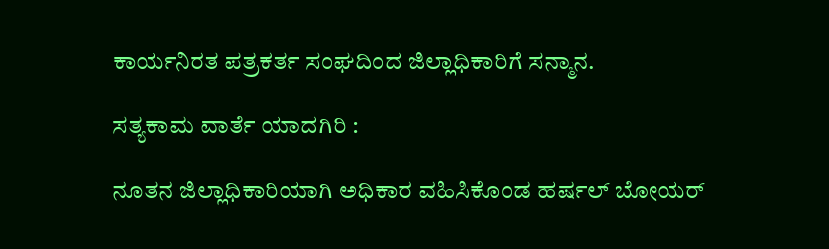ಕಾರ್ಯನಿರತ ಪತ್ರಕರ್ತ ಸಂಘದಿಂದ ಜಿಲ್ಲಾಧಿಕಾರಿಗೆ ಸನ್ಮಾನ.

ಸತ್ಯಕಾಮ ವಾರ್ತೆ ಯಾದಗಿರಿ :

ನೂತನ ಜಿಲ್ಲಾಧಿಕಾರಿಯಾಗಿ ಅಧಿಕಾರ ವಹಿಸಿಕೊಂಡ ಹರ್ಷಲ್ ಬೋಯರ್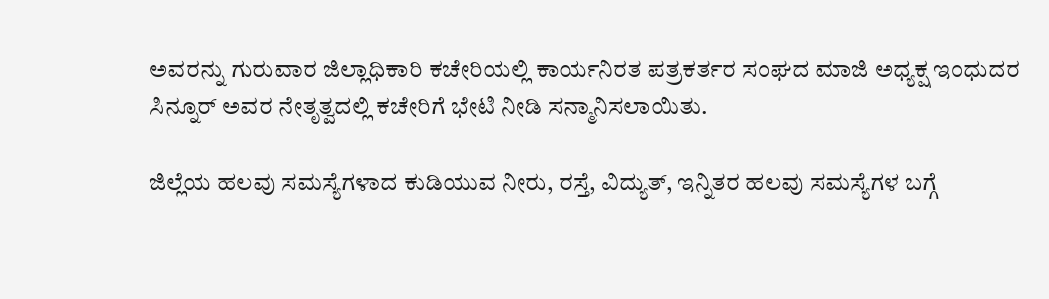ಅವರನ್ನು ಗುರುವಾರ ಜಿಲ್ಲಾಧಿಕಾರಿ ಕಚೇರಿಯಲ್ಲಿ ಕಾರ್ಯನಿರತ ಪತ್ರಕರ್ತರ ಸಂಘದ ಮಾಜಿ ಅಧ್ಯಕ್ಷ ಇಂಧುದರ ಸಿನ್ನೂರ್ ಅವರ ನೇತೃತ್ವದಲ್ಲಿ ಕಚೇರಿಗೆ ಭೇಟಿ ನೀಡಿ ಸನ್ಮಾನಿಸಲಾಯಿತು.

ಜಿಲ್ಲೆಯ ಹಲವು ಸಮಸ್ಯೆಗಳಾದ ಕುಡಿಯುವ ನೀರು, ರಸ್ತೆ, ವಿದ್ಯುತ್, ಇನ್ನಿತರ ಹಲವು ಸಮಸ್ಯೆಗಳ ಬಗ್ಗೆ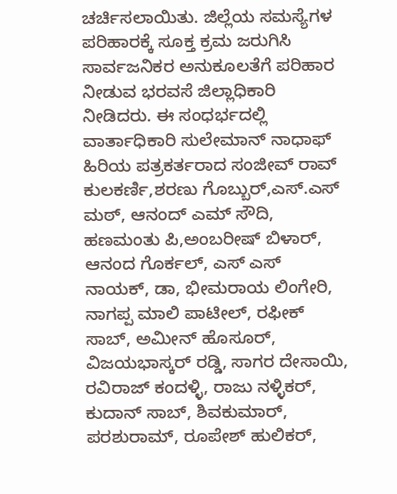ಚರ್ಚಿಸಲಾಯಿತು. ಜಿಲ್ಲೆಯ ಸಮಸ್ಯೆಗಳ ಪರಿಹಾರಕ್ಕೆ ಸೂಕ್ತ ಕ್ರಮ ಜರುಗಿಸಿ ಸಾರ್ವಜನಿಕರ ಅನುಕೂಲತೆಗೆ ಪರಿಹಾರ ನೀಡುವ ಭರವಸೆ ಜಿಲ್ಲಾಧಿಕಾರಿ ನೀಡಿದರು. ಈ ಸಂಧರ್ಭದಲ್ಲಿ ವಾರ್ತಾಧಿಕಾರಿ ಸುಲೇಮಾನ್ ನಾಧಾಫ್ ಹಿರಿಯ ಪತ್ರಕರ್ತರಾದ ಸಂಜೀವ್ ರಾವ್ ಕುಲಕರ್ಣಿ,ಶರಣು ಗೊಬ್ಬುರ್,ಎಸ್.ಎಸ್ ಮಠ್, ಆನಂದ್ ಎಮ್ ಸೌದಿ, ಹಣಮಂತು ಪಿ,ಅಂಬರೀಷ್ ಬಿಳಾರ್, ಆನಂದ ಗೊರ್ಕಲ್, ಎಸ್ ಎಸ್ ನಾಯಕ್, ಡಾ, ಭೀಮರಾಯ ಲಿಂಗೇರಿ, ನಾಗಪ್ಪ ಮಾಲಿ ಪಾಟೀಲ್, ರಫೀಕ್ ಸಾಬ್, ಅಮೀನ್ ಹೊಸೂರ್, ವಿಜಯಭಾಸ್ಕರ್ ರಡ್ಡಿ, ಸಾಗರ ದೇಸಾಯಿ, ರವಿರಾಜ್ ಕಂದಳ್ಳಿ, ರಾಜು ನಳ್ಳಿಕರ್, ಕುದಾನ್ ಸಾಬ್, ಶಿವಕುಮಾರ್, ಪರಶುರಾಮ್, ರೂಪೇಶ್ ಹುಲಿಕರ್,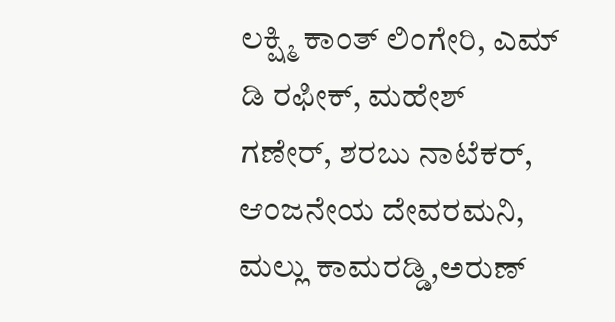ಲಕ್ಷ್ಮಿ ಕಾಂತ್ ಲಿಂಗೇರಿ, ಎಮ್ ಡಿ ರಫೀಕ್, ಮಹೇಶ್ ಗಣೇರ್, ಶರಬು ನಾಟೆಕರ್, ಆಂಜನೇಯ ದೇವರಮನಿ, ಮಲ್ಲು ಕಾಮರಡ್ಡಿ,ಅರುಣ್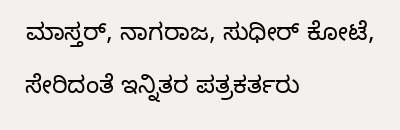ಮಾಸ್ತರ್, ನಾಗರಾಜ, ಸುಧೀರ್ ಕೋಟೆ, ಸೇರಿದಂತೆ ಇನ್ನಿತರ ಪತ್ರಕರ್ತರು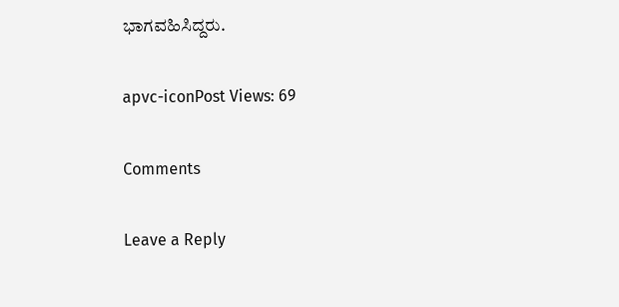ಭಾಗವಹಿಸಿದ್ದರು.

apvc-iconPost Views: 69

Comments

Leave a Reply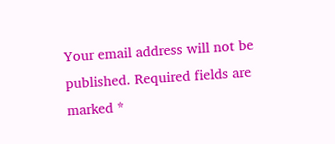Your email address will not be published. Required fields are marked *